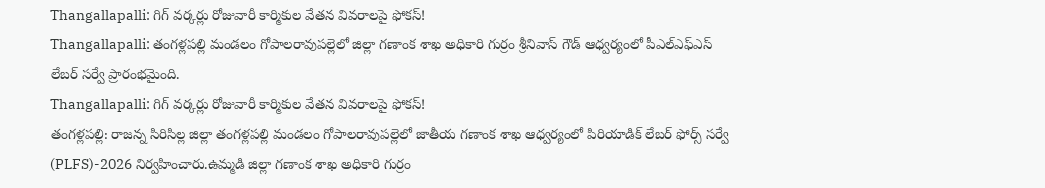Thangallapalli: గిగ్ వర్కర్లు రోజువారీ కార్మికుల వేతన వివరాలపై ఫోకస్!
Thangallapalli: తంగళ్లపల్లి మండలం గోపాలరావుపల్లెలో జిల్లా గణాంక శాఖ అధికారి గుర్రం శ్రీనివాస్ గౌడ్ ఆధ్వర్యంలో పీఎల్ఎఫ్ఎస్ లేబర్ సర్వే ప్రారంభమైంది.
Thangallapalli: గిగ్ వర్కర్లు రోజువారీ కార్మికుల వేతన వివరాలపై ఫోకస్!
తంగళ్లపల్లి: రాజన్న సిరిసిల్ల జిల్లా తంగళ్లపల్లి మండలం గోపాలరావుపల్లెలో జాతీయ గణాంక శాఖ ఆధ్వర్యంలో పిరియాడిక్ లేబర్ ఫోర్స్ సర్వే (PLFS)-2026 నిర్వహించారు.ఉమ్మడి జిల్లా గణాంక శాఖ అధికారి గుర్రం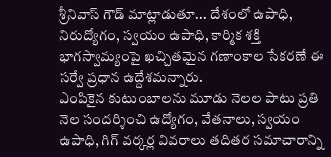శ్రీనివాస్ గౌడ్ మాట్లాడుతూ... దేశంలో ఉపాధి, నిరుద్యోగం, స్వయం ఉపాధి, కార్మిక శక్తి భాగస్వామ్యంపై ఖచ్చితమైన గణాంకాల సేకరణే ఈ సర్వే ప్రధాన ఉద్దేశమన్నారు.
ఎంపికైన కుటుంబాలను మూడు నెలల పాటు ప్రతి నెల సందర్శించి ఉద్యోగం, వేతనాలు, స్వయం ఉపాధి, గిగ్ వర్కర్ల వివరాలు తదితర సమాచారాన్ని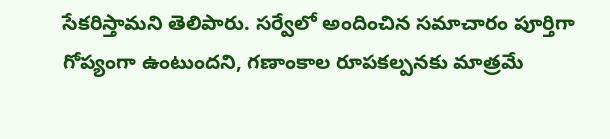సేకరిస్తామని తెలిపారు. సర్వేలో అందించిన సమాచారం పూర్తిగా గోప్యంగా ఉంటుందని, గణాంకాల రూపకల్పనకు మాత్రమే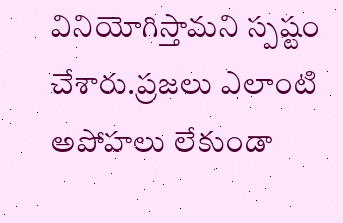వినియోగిస్తామని స్పష్టం చేశారు.ప్రజలు ఎలాంటి అపోహలు లేకుండా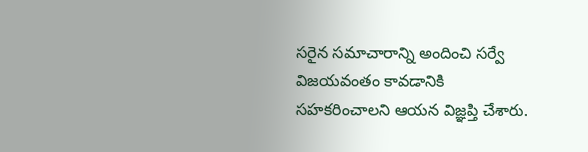సరైన సమాచారాన్ని అందించి సర్వే విజయవంతం కావడానికి సహకరించాలని ఆయన విజ్ఞప్తి చేశారు.